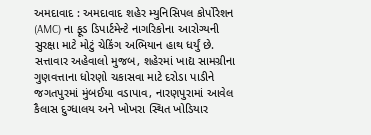અમદાવાદ : અમદાવાદ શહેર મ્યુનિસિપલ કોર્પોરેશન (AMC) ના ફૂડ ડિપાર્ટમેન્ટે નાગરિકોના આરોગ્યની સુરક્ષા માટે મોટું ચેકિંગ અભિયાન હાથ ધર્યું છે. સત્તાવાર અહેવાલો મુજબ, શહેરમાં ખાદ્ય સામગ્રીના ગુણવત્તાના ધોરણો ચકાસવા માટે દરોડા પાડીને જગતપુરમાં મુંબઈયા વડાપાવ, નારણપુરામાં આવેલ કૈલાસ દુગ્ધાલય અને ખોખરા સ્થિત ખોડિયાર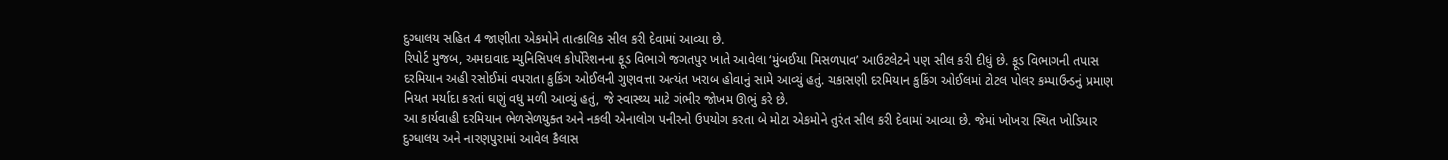દુગ્ધાલય સહિત 4 જાણીતા એકમોને તાત્કાલિક સીલ કરી દેવામાં આવ્યા છે.
રિપોર્ટ મુજબ, અમદાવાદ મ્યુનિસિપલ કોર્પોરેશનના ફૂડ વિભાગે જગતપુર ખાતે આવેલા ‘મુંબઈયા મિસળપાવ’ આઉટલેટને પણ સીલ કરી દીધું છે. ફૂડ વિભાગની તપાસ દરમિયાન અહી રસોઈમાં વપરાતા કુકિંગ ઓઈલની ગુણવત્તા અત્યંત ખરાબ હોવાનું સામે આવ્યું હતું. ચકાસણી દરમિયાન કુકિંગ ઓઈલમાં ટોટલ પોલર કમ્પાઉન્ડનું પ્રમાણ નિયત મર્યાદા કરતાં ઘણું વધુ મળી આવ્યું હતું, જે સ્વાસ્થ્ય માટે ગંભીર જોખમ ઊભું કરે છે.
આ કાર્યવાહી દરમિયાન ભેળસેળયુક્ત અને નકલી એનાલોગ પનીરનો ઉપયોગ કરતા બે મોટા એકમોને તુરંત સીલ કરી દેવામાં આવ્યા છે. જેમાં ખોખરા સ્થિત ખોડિયાર દુગ્ધાલય અને નારણપુરામાં આવેલ કૈલાસ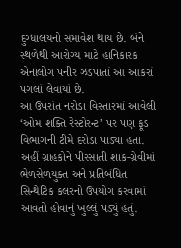દુગ્ધાલયનો સમાવેશ થાય છે. બંને સ્થળેથી આરોગ્ય માટે હાનિકારક એનાલોગ પનીર ઝડપાતાં આ આકરાં પગલાં લેવાયાં છે.
આ ઉપરાંત નરોડા વિસ્તારમાં આવેલી ‘ઓમ શક્તિ રેસ્ટોરન્ટ’ પર પણ ફૂડ વિભાગની ટીમે દરોડા પાડ્યા હતા. અહીં ગ્રાહકોને પીરસાતી શાક-ગ્રેવીમાં ભેળસેળયુક્ત અને પ્રતિબંધિત સિન્થેટિક કલરનો ઉપયોગ કરવામાં આવતો હોવાનું ખુલ્લું પડ્યું હતું.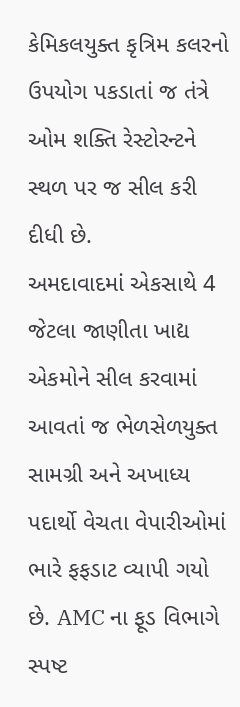કેમિકલયુક્ત કૃત્રિમ કલરનો ઉપયોગ પકડાતાં જ તંત્રે ઓમ શક્તિ રેસ્ટોરન્ટને સ્થળ પર જ સીલ કરી દીધી છે.
અમદાવાદમાં એકસાથે 4 જેટલા જાણીતા ખાદ્ય એકમોને સીલ કરવામાં આવતાં જ ભેળસેળયુક્ત સામગ્રી અને અખાધ્ય પદાર્થો વેચતા વેપારીઓમાં ભારે ફફડાટ વ્યાપી ગયો છે. AMC ના ફૂડ વિભાગે સ્પષ્ટ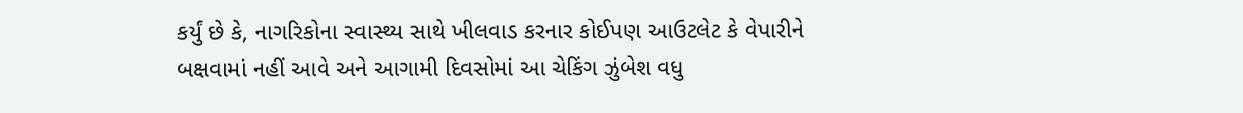કર્યું છે કે, નાગરિકોના સ્વાસ્થ્ય સાથે ખીલવાડ કરનાર કોઈપણ આઉટલેટ કે વેપારીને બક્ષવામાં નહીં આવે અને આગામી દિવસોમાં આ ચેકિંગ ઝુંબેશ વધુ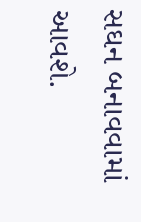સઘન બનાવવામાં આવશે.